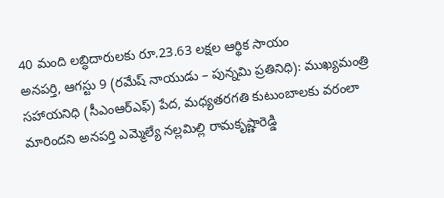40 మంది లబ్ధిదారులకు రూ.23.63 లక్షల ఆర్థిక సాయం
అనపర్తి, ఆగస్టు 9 (రమేష్ నాయుడు – పున్నమి ప్రతినిధి): ముఖ్యమంత్రి సహాయనిధి (సీఎంఆర్ఎఫ్) పేద, మధ్యతరగతి కుటుంబాలకు వరంలా మారిందని అనపర్తి ఎమ్మెల్యే నల్లమిల్లి రామకృష్ణారెడ్డి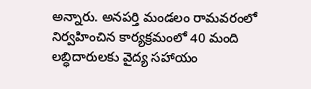అన్నారు. అనపర్తి మండలం రామవరంలో నిర్వహించిన కార్యక్రమంలో 40 మంది లబ్ధిదారులకు వైద్య సహాయం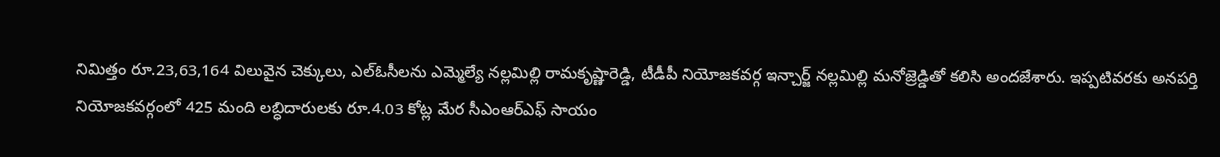నిమిత్తం రూ.23,63,164 విలువైన చెక్కులు, ఎల్ఓసీలను ఎమ్మెల్యే నల్లమిల్లి రామకృష్ణారెడ్డి, టీడీపీ నియోజకవర్గ ఇన్చార్జ్ నల్లమిల్లి మనోజ్రెడ్డితో కలిసి అందజేశారు. ఇప్పటివరకు అనపర్తి నియోజకవర్గంలో 425 మంది లబ్ధిదారులకు రూ.4.03 కోట్ల మేర సీఎంఆర్ఎఫ్ సాయం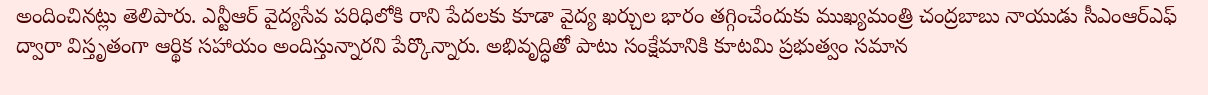అందించినట్లు తెలిపారు. ఎన్టీఆర్ వైద్యసేవ పరిధిలోకి రాని పేదలకు కూడా వైద్య ఖర్చుల భారం తగ్గించేందుకు ముఖ్యమంత్రి చంద్రబాబు నాయుడు సీఎంఆర్ఎఫ్ ద్వారా విస్తృతంగా ఆర్థిక సహాయం అందిస్తున్నారని పేర్కొన్నారు. అభివృద్ధితో పాటు సంక్షేమానికి కూటమి ప్రభుత్వం సమాన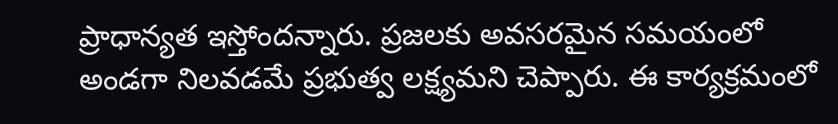ప్రాధాన్యత ఇస్తోందన్నారు. ప్రజలకు అవసరమైన సమయంలో అండగా నిలవడమే ప్రభుత్వ లక్ష్యమని చెప్పారు. ఈ కార్యక్రమంలో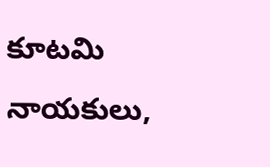కూటమి నాయకులు,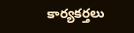కార్యకర్తలు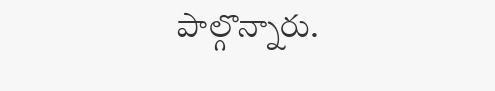పాల్గొన్నారు.